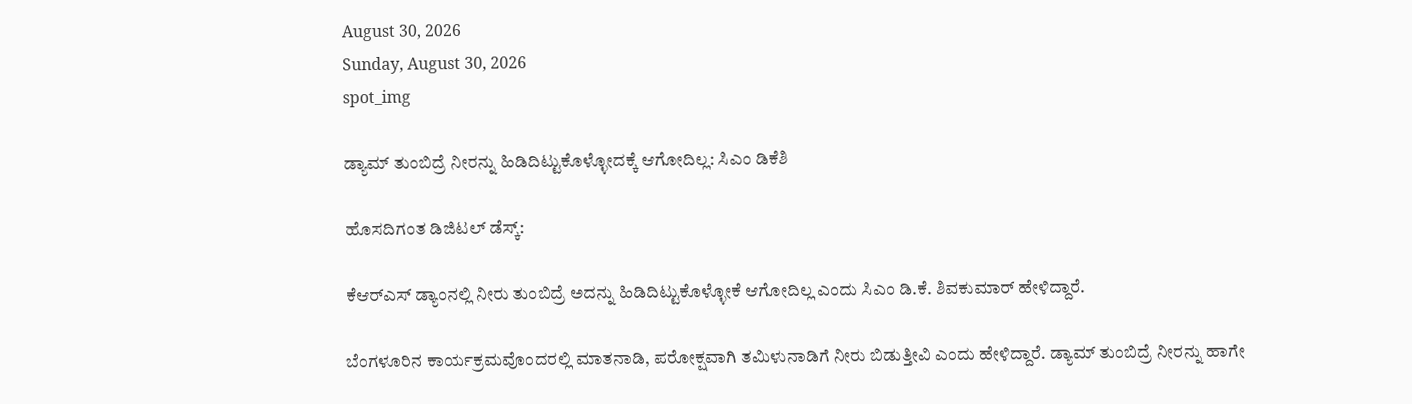August 30, 2026
Sunday, August 30, 2026
spot_img

ಡ್ಯಾಮ್‌ ತುಂಬಿದ್ರೆ ನೀರನ್ನು ಹಿಡಿದಿಟ್ಟುಕೊಳ್ಳೋದಕ್ಕೆ ಆಗೋದಿಲ್ಲ: ಸಿಎಂ ಡಿಕೆಶಿ

ಹೊಸದಿಗಂತ ಡಿಜಿಟಲ್‌ ಡೆಸ್ಕ್‌:

ಕೆಆರ್‌ಎಸ್‌ ಡ್ಯಾಂನಲ್ಲಿ ನೀರು ತುಂಬಿದ್ರೆ ಅದನ್ನು ಹಿಡಿದಿಟ್ಟುಕೊಳ್ಳೋಕೆ ಆಗೋದಿಲ್ಲ ಎಂದು ಸಿಎಂ ಡಿ.ಕೆ. ಶಿವಕುಮಾರ್‌ ಹೇಳಿದ್ದಾರೆ.

ಬೆಂಗಳೂರಿನ ಕಾರ್ಯಕ್ರಮವೊಂದರಲ್ಲಿ ಮಾತನಾಡಿ, ಪರೋಕ್ಷವಾಗಿ ತಮಿಳುನಾಡಿಗೆ ನೀರು ಬಿಡುತ್ತೀವಿ ಎಂದು ಹೇಳಿದ್ದಾರೆ. ಡ್ಯಾಮ್‌ ತುಂಬಿದ್ರೆ ನೀರನ್ನು ಹಾಗೇ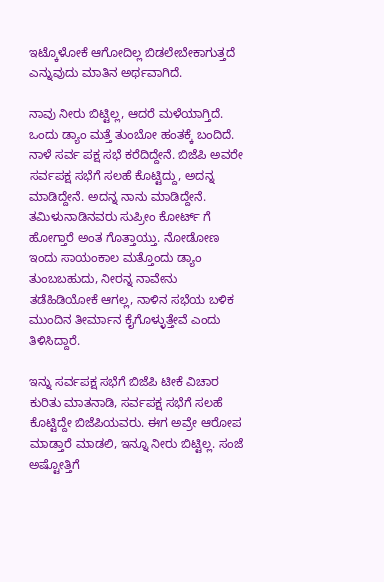ಇಟ್ಕೊಳೋಕೆ ಆಗೋದಿಲ್ಲ ಬಿಡಲೇಬೇಕಾಗುತ್ತದೆ ಎನ್ನುವುದು ಮಾತಿನ ಅರ್ಥವಾಗಿದೆ.

ನಾವು ನೀರು ಬಿಟ್ಟಿಲ್ಲ, ಆದರೆ ಮಳೆಯಾಗ್ತಿದೆ. ಒಂದು ಡ್ಯಾಂ ಮತ್ತೆ ತುಂಬೋ ಹಂತಕ್ಕೆ ಬಂದಿದೆ. ನಾಳೆ ಸರ್ವ ಪಕ್ಷ ಸಭೆ ಕರೆದಿದ್ದೇನೆ. ಬಿಜೆಪಿ ಅವರೇ ಸರ್ವಪಕ್ಷ ಸಭೆಗೆ ಸಲಹೆ ಕೊಟ್ಟಿದ್ದು, ಅದನ್ನ ಮಾಡಿದ್ದೇನೆ. ಅದನ್ನ ನಾನು ಮಾಡಿದ್ದೇನೆ. ತಮಿಳುನಾಡಿನವರು ಸುಪ್ರೀಂ ಕೋರ್ಟ್ ಗೆ ಹೋಗ್ತಾರೆ ಅಂತ ಗೊತ್ತಾಯ್ತು. ನೋಡೋಣ ಇಂದು ಸಾಯಂಕಾಲ ಮತ್ತೊಂದು ಡ್ಯಾಂ ತುಂಬಬಹುದು, ನೀರನ್ನ ನಾವೇನು ತಡೆಹಿಡಿಯೋಕೆ ಆಗಲ್ಲ, ನಾಳಿನ ಸಭೆಯ ಬಳಿಕ ಮುಂದಿನ ತೀರ್ಮಾನ ಕೈಗೊಳ್ಳುತ್ತೇವೆ ಎಂದು ತಿಳಿಸಿದ್ದಾರೆ.

ಇನ್ನು ಸರ್ವಪಕ್ಷ ಸಭೆಗೆ ಬಿಜೆಪಿ ಟೀಕೆ ವಿಚಾರ ಕುರಿತು ಮಾತನಾಡಿ, ಸರ್ವಪಕ್ಷ ಸಭೆಗೆ ಸಲಹೆ ಕೊಟ್ಟಿದ್ದೇ ಬಿಜೆಪಿಯವರು. ಈಗ ಅವ್ರೇ ಆರೋಪ ಮಾಡ್ತಾರೆ ಮಾಡಲಿ, ಇನ್ನೂ ನೀರು ಬಿಟ್ಟಿಲ್ಲ. ಸಂಜೆ ಅಷ್ಟೋತ್ತಿಗೆ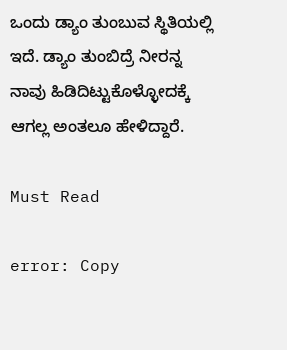ಒಂದು ಡ್ಯಾಂ ತುಂಬುವ ಸ್ಥಿತಿಯಲ್ಲಿ ಇದೆ. ಡ್ಯಾಂ ತುಂಬಿದ್ರೆ ನೀರನ್ನ ನಾವು ಹಿಡಿದಿಟ್ಟುಕೊಳ್ಳೋದಕ್ಕೆ ಆಗಲ್ಲ ಅಂತಲೂ ಹೇಳಿದ್ದಾರೆ.

Must Read

error: Copy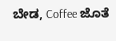ಬೇಡ, Coffee ಜೊತೆ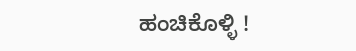ಹಂಚಿಕೊಳ್ಳಿ !